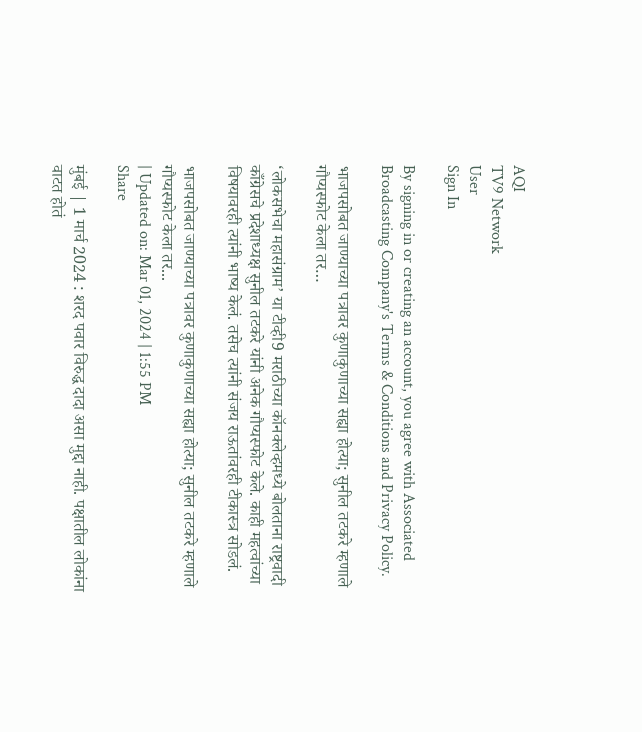AQI
TV9 Network
User
Sign In

By signing in or creating an account, you agree with Associated Broadcasting Company's Terms & Conditions and Privacy Policy.

भाजपसोबत जाण्याच्या पत्रावर कुणाकुणाच्या सह्या होत्या; सुनील तटकरे म्हणाले गौप्यस्फोट केला तर…

‘लोकसभेचा महासंग्राम’ या टीव्ही9 मराठीच्या कॉनक्लेव्हमध्ये बोलताना राष्ट्रवादी काँग्रेसचे प्रदेशाध्यक्ष सुनील तटकरे यांनी अनेक गौप्यस्फोट केले. काही महत्वांच्या विषयावरही त्यांनी भाष्य केलं. तसेच त्यांनी संजय राऊतांवरही टीकास्त्र सोडलं.

भाजपसोबत जाण्याच्या पत्रावर कुणाकुणाच्या सह्या होत्या; सुनील तटकरे म्हणाले गौप्यस्फोट केला तर...
| Updated on: Mar 01, 2024 | 1:55 PM
Share

मुंबई | 1 मार्च 2024 : शरद पवार विरुद्ध दादा असा मुद्दा नाही. पक्षातील लोकांना वाटत होतं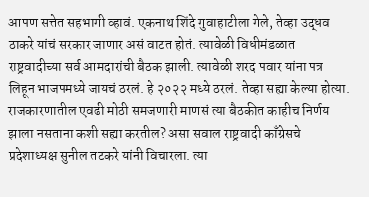आपण सत्तेत सहभागी व्हावं. एकनाथ शिंदे गुवाहाटीला गेले, तेव्हा उद्धव ठाकरे यांचं सरकार जाणार असं वाटत होतं. त्यावेळी विधीमंडळात राष्ट्रवादीच्या सर्व आमदारांची बैठक झाली. त्यावेळी शरद पवार यांना पत्र लिहून भाजपमध्ये जायचं ठरलं. हे २०२२ मध्ये ठरलं. तेव्हा सह्या केल्या होत्या. राजकारणातील एवढी मोठी समजणारी माणसं त्या बैठकीत काहीच निर्णय झाला नसताना कशी सह्या करतील? असा सवाल राष्ट्रवादी काँग्रेसचे प्रदेशाध्यक्ष सुनील तटकरे यांनी विचारला. त्या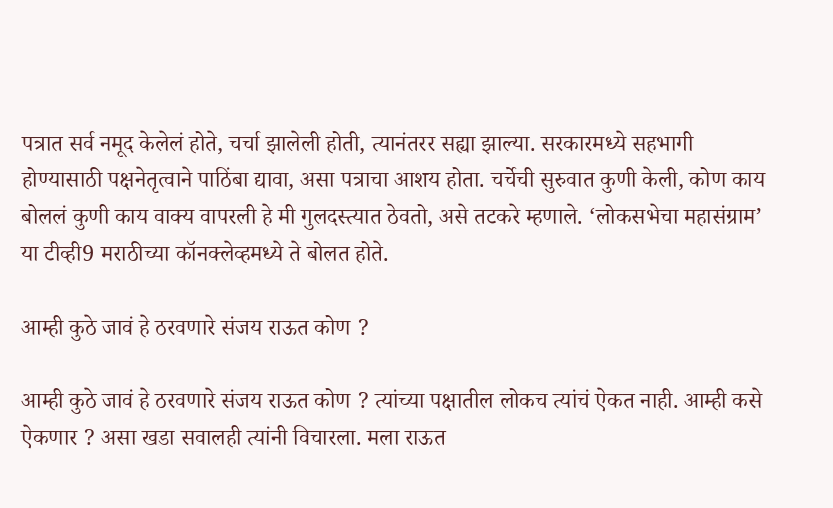पत्रात सर्व नमूद केलेलं होते, चर्चा झालेली होती, त्यानंतरर सह्या झाल्या. सरकारमध्ये सहभागी होण्यासाठी पक्षनेतृत्वाने पाठिंबा द्यावा, असा पत्राचा आशय होता. चर्चेची सुरुवात कुणी केली, कोण काय बोललं कुणी काय वाक्य वापरली हे मी गुलदस्त्यात ठेवतो, असे तटकरे म्हणाले. ‘लोकसभेचा महासंग्राम’ या टीव्ही9 मराठीच्या कॉनक्लेव्हमध्ये ते बोलत होते.

आम्ही कुठे जावं हे ठरवणारे संजय राऊत कोण ?

आम्ही कुठे जावं हे ठरवणारे संजय राऊत कोण ? त्यांच्या पक्षातील लोकच त्यांचं ऐकत नाही. आम्ही कसे ऐकणार ? असा खडा सवालही त्यांनी विचारला. मला राऊत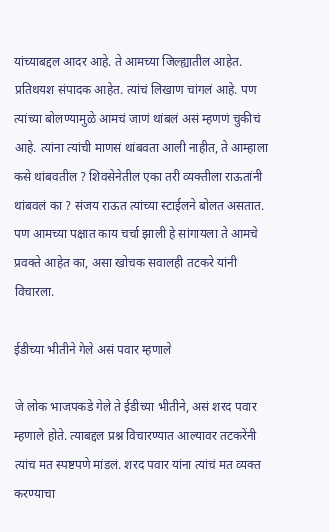यांच्याबद्दल आदर आहे. ते आमच्या जिल्ह्यातील आहेत. प्रतिथयश संपादक आहेत. त्यांचं लिखाण चांगलं आहे. पण त्यांच्या बोलण्यामुळे आमचं जाणं थांबलं असं म्हणणं चुकीचं आहे. त्यांना त्यांची माणसं थांबवता आली नाहीत, ते आम्हाला कसे थांबवतील ? शिवसेनेतील एका तरी व्यक्तीला राऊतांनी थांबवलं का ? संजय राऊत त्यांच्या स्टाईलने बोलत असतात. पण आमच्या पक्षात काय चर्चा झाली हे सांगायला ते आमचे प्रवक्ते आहेत का, असा खोचक सवालही तटकरे यांनी विचारला.

ईडीच्या भीतीने गेले असं पवार म्हणाले

जे लोक भाजपकडे गेले ते ईडीच्या भीतीने, असं शरद पवार म्हणाले होते. त्याबद्दल प्रश्न विचारण्यात आल्यावर तटकरेंनी त्यांच मत स्पष्टपणे मांडलं. शरद पवार यांना त्यांचं मत व्यक्त करण्याचा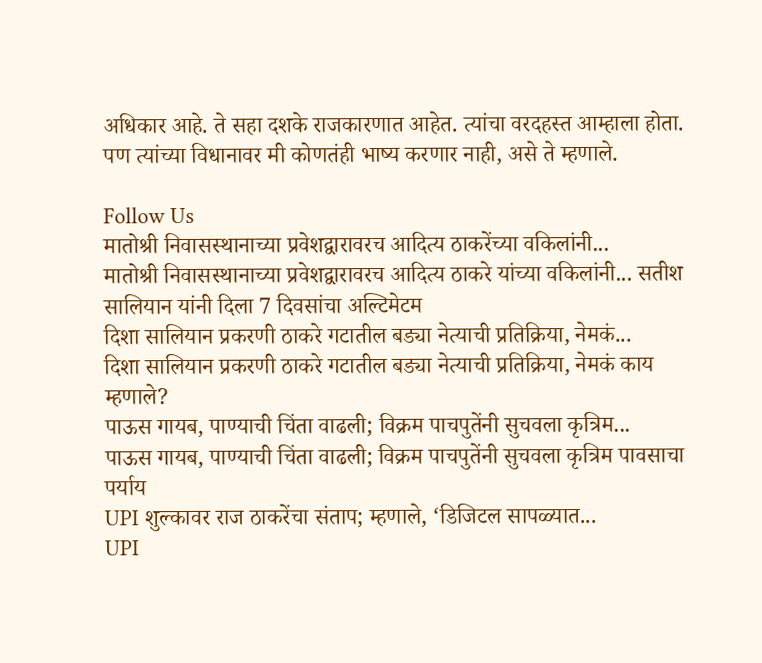अधिकार आहे. ते सहा दशके राजकारणात आहेत. त्यांचा वरदहस्त आम्हाला होता. पण त्यांच्या विधानावर मी कोणतंही भाष्य करणार नाही, असे ते म्हणाले.

Follow Us
मातोश्री निवासस्थानाच्या प्रवेशद्वारावरच आदित्य ठाकरेंच्या वकिलांनी...
मातोश्री निवासस्थानाच्या प्रवेशद्वारावरच आदित्य ठाकरे यांच्या वकिलांनी... सतीश सालियान यांनी दिला 7 दिवसांचा अल्टिमेटम
दिशा सालियान प्रकरणी ठाकरे गटातील बड्या नेत्याची प्रतिक्रिया, नेमकं...
दिशा सालियान प्रकरणी ठाकरे गटातील बड्या नेत्याची प्रतिक्रिया, नेमकं काय म्हणाले?
पाऊस गायब, पाण्याची चिंता वाढली; विक्रम पाचपुतेंनी सुचवला कृत्रिम...
पाऊस गायब, पाण्याची चिंता वाढली; विक्रम पाचपुतेंनी सुचवला कृत्रिम पावसाचा पर्याय
UPI शुल्कावर राज ठाकरेंचा संताप; म्हणाले, ‘डिजिटल सापळ्यात...
UPI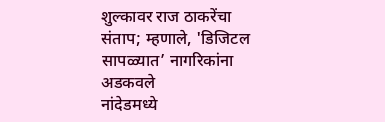शुल्कावर राज ठाकरेंचा संताप; म्हणाले, 'डिजिटल सापळ्यात’ नागरिकांना अडकवले
नांदेडमध्ये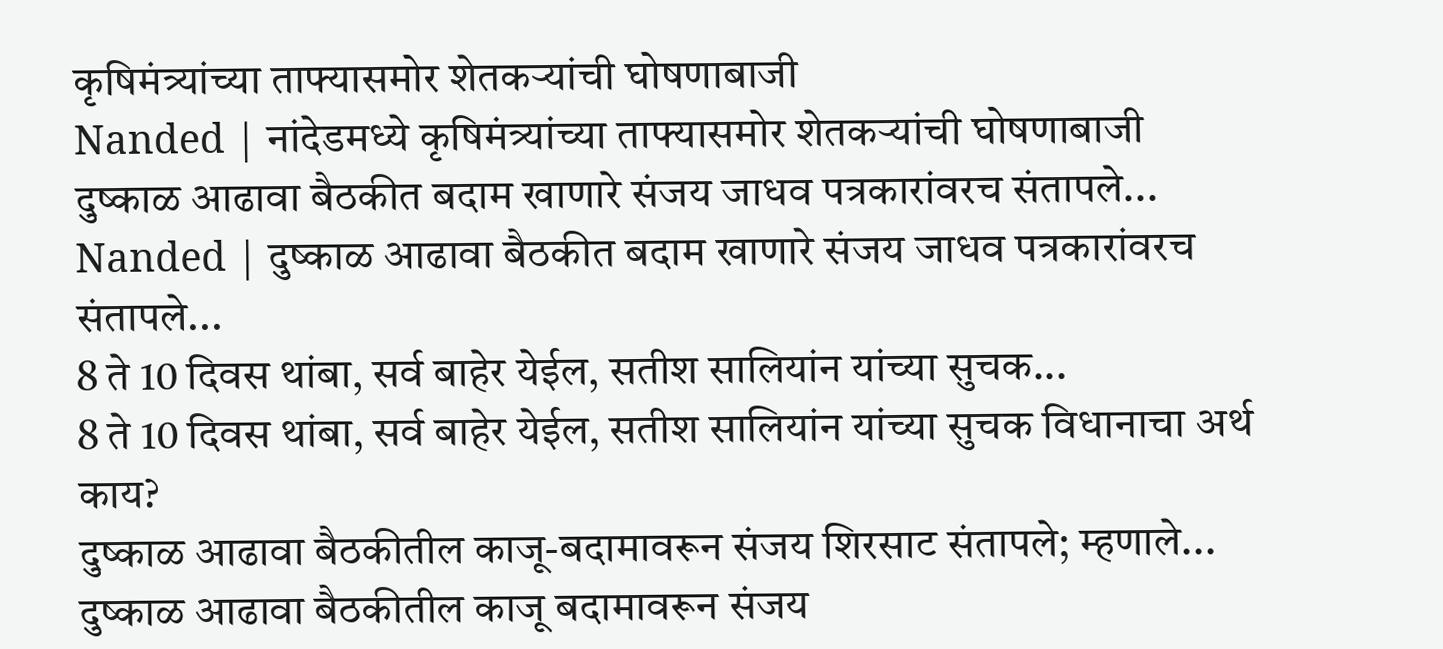कृषिमंत्र्यांच्या ताफ्यासमोर शेतकऱ्यांची घोषणाबाजी
Nanded | नांदेडमध्ये कृषिमंत्र्यांच्या ताफ्यासमोर शेतकऱ्यांची घोषणाबाजी
दुष्काळ आढावा बैठकीत बदाम खाणारे संजय जाधव पत्रकारांवरच संतापले...
Nanded | दुष्काळ आढावा बैठकीत बदाम खाणारे संजय जाधव पत्रकारांवरच संतापले...
8 ते 10 दिवस थांबा, सर्व बाहेर येईल, सतीश सालियांन यांच्या सुचक...
8 ते 10 दिवस थांबा, सर्व बाहेर येईल, सतीश सालियांन यांच्या सुचक विधानाचा अर्थ काय?
दुष्काळ आढावा बैठकीतील काजू-बदामावरून संजय शिरसाट संतापले; म्हणाले...
दुष्काळ आढावा बैठकीतील काजू बदामावरून संजय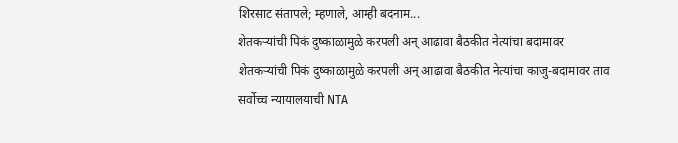शिरसाट संतापले; म्हणाले, आम्ही बदनाम...
शेतकऱ्यांची पिकं दुष्काळामुळे करपली अन् आढावा बैठकीत नेत्यांचा बदामावर
शेतकऱ्यांची पिकं दुष्काळामुळे करपली अन् आढावा बैठकीत नेत्यांचा काजु-बदामावर ताव
सर्वोच्च न्यायालयाची NTA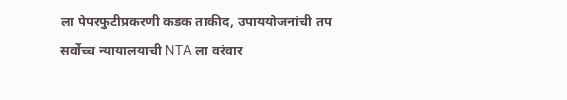ला पेपरफुटीप्रकरणी कडक ताकीद, उपाययोजनांची तप
सर्वोच्च न्यायालयाची NTA ला वरंवार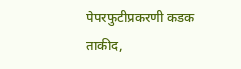पेपरफुटीप्रकरणी कडक ताकीद,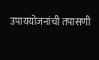उपाययोजनांची तपासणी